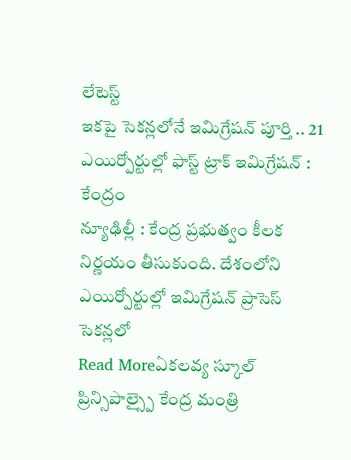లేటెస్ట్
ఇకపై సెకన్లలోనే ఇమిగ్రేషన్ పూర్తి .. 21 ఎయిర్పోర్టుల్లో ఫాస్ట్ ట్రాక్ ఇమిగ్రేషన్ : కేంద్రం
న్యూఢిల్లీ : కేంద్ర ప్రభుత్వం కీలక నిర్ణయం తీసుకుంది. దేశంలోని ఎయిర్పోర్టుల్లో ఇమిగ్రేషన్ ప్రాసెస్ సెకన్లలో
Read Moreఏకలవ్య స్కూల్ ప్రిన్సిపాల్స్పై కేంద్ర మంత్రి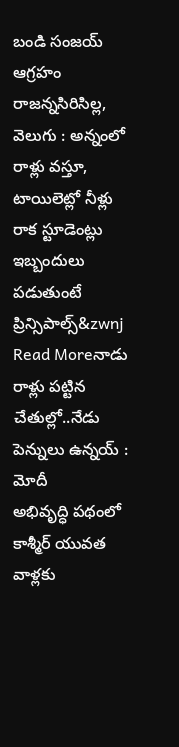బండి సంజయ్ ఆగ్రహం
రాజన్నసిరిసిల్ల, వెలుగు : అన్నంలో రాళ్లు వస్తూ, టాయిలెట్లో నీళ్లు రాక స్టూడెంట్లు ఇబ్బందులు పడుతుంటే ప్రిన్సిపాల్స్&zwnj
Read Moreనాడు రాళ్లు పట్టిన చేతుల్లో..నేడు పెన్నులు ఉన్నయ్ : మోదీ
అభివృద్ధి పథంలో కాశ్మీర్ యువత వాళ్లకు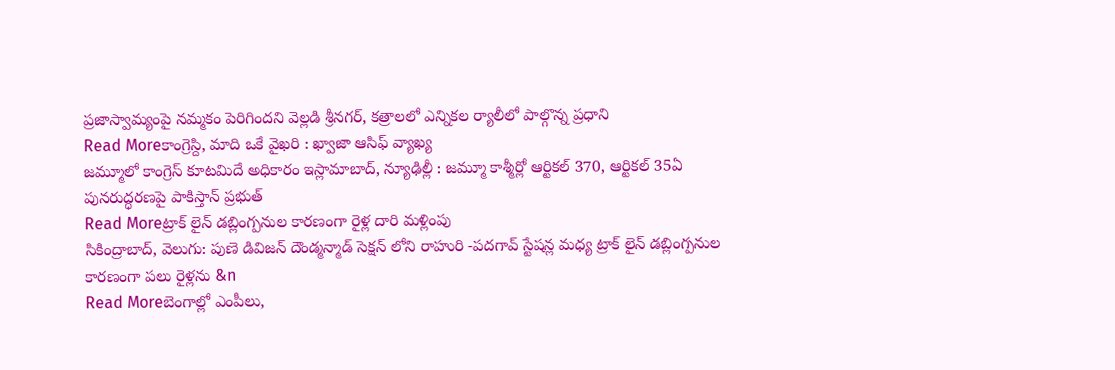ప్రజాస్వామ్యంపై నమ్మకం పెరిగిందని వెల్లడి శ్రీనగర్, కత్రాలలో ఎన్నికల ర్యాలీలో పాల్గొన్న ప్రధాని
Read Moreకాంగ్రెస్ది, మాది ఒకే వైఖరి : ఖ్వాజా ఆసిఫ్ వ్యాఖ్య
జమ్మూలో కాంగ్రెస్ కూటమిదే అధికారం ఇస్లామాబాద్, న్యూఢిల్లీ : జమ్మూ కాశ్మీర్లో ఆర్టికల్ 370, ఆర్టికల్ 35ఏ పునరుద్ధరణపై పాకిస్తాన్ ప్రభుత్
Read Moreట్రాక్ లైన్ డబ్లింగ్పనుల కారణంగా రైళ్ల దారి మళ్లింపు
సికింద్రాబాద్, వెలుగు: పుణె డివిజన్ దౌండ్మన్మాడ్ సెక్షన్ లోని రాహురి -పదగావ్ స్టేషన్ల మధ్య ట్రాక్ లైన్ డబ్లింగ్పనుల కారణంగా పలు రైళ్లను &n
Read Moreబెంగాల్లో ఎంపీలు,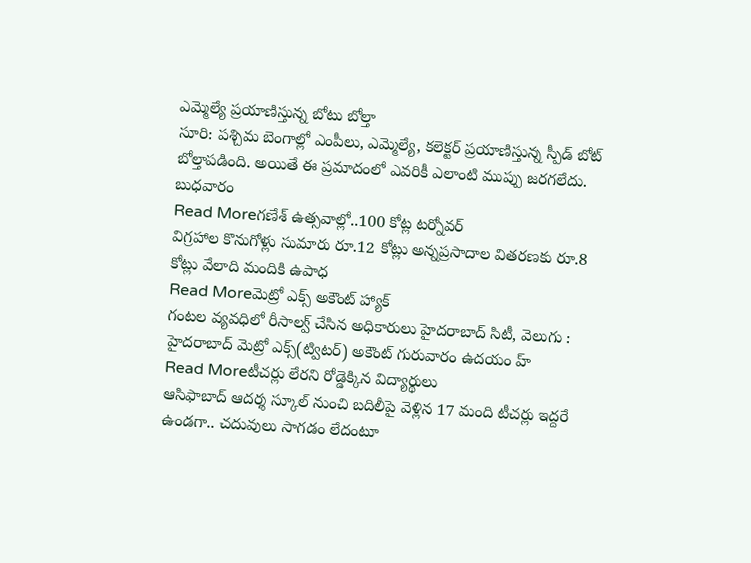ఎమ్మెల్యే ప్రయాణిస్తున్న బోటు బోల్తా
సూరి: పశ్చిమ బెంగాల్లో ఎంపీలు, ఎమ్మెల్యే, కలెక్టర్ ప్రయాణిస్తున్న స్పీడ్ బోట్ బోల్తాపడింది. అయితే ఈ ప్రమాదంలో ఎవరికీ ఎలాంటి ముప్పు జరగలేదు. బుధవారం
Read Moreగణేశ్ ఉత్సవాల్లో..100 కోట్ల టర్నోవర్
విగ్రహాల కొనుగోళ్లు సుమారు రూ.12 కోట్లు అన్నప్రసాదాల వితరణకు రూ.8 కోట్లు వేలాది మందికి ఉపాధ
Read Moreమెట్రో ఎక్స్ అకౌంట్ హ్యాక్
గంటల వ్యవధిలో రీసాల్వ్ చేసిన అధికారులు హైదరాబాద్ సిటీ, వెలుగు : హైదరాబాద్ మెట్రో ఎక్స్(ట్విటర్) అకౌంట్ గురువారం ఉదయం హ్
Read Moreటీచర్లు లేరని రోడ్డెక్కిన విద్యార్థులు
ఆసిఫాబాద్ ఆదర్శ స్కూల్ నుంచి బదిలీపై వెళ్లిన 17 మంది టీచర్లు ఇద్దరే ఉండగా.. చదువులు సాగడం లేదంటూ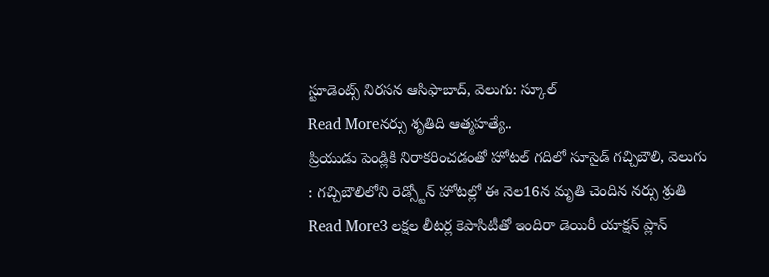స్టూడెంట్స్ నిరసన ఆసిఫాబాద్, వెలుగు: స్కూల్
Read Moreనర్సు శృతిది ఆత్మహత్యే..
ప్రియుడు పెండ్లికి నిరాకరించడంతో హోటల్ గదిలో సూసైడ్ గచ్చిబౌలి, వెలుగు : గచ్చిబౌలిలోని రెడ్స్టోన్ హోటల్లో ఈ నెల16న మృతి చెందిన నర్సు శ్రుతి
Read More3 లక్షల లీటర్ల కెపాసిటీతో ఇందిరా డెయిరీ యాక్షన్ ప్లాన్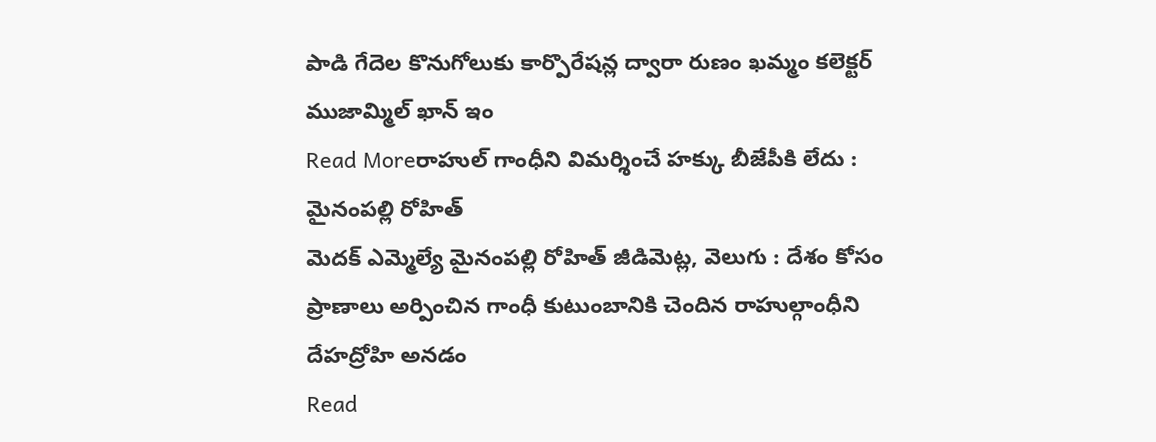పాడి గేదెల కొనుగోలుకు కార్పొరేషన్ల ద్వారా రుణం ఖమ్మం కలెక్టర్ ముజామ్మిల్ ఖాన్ ఇం
Read Moreరాహుల్ గాంధీని విమర్శించే హక్కు బీజేపీకి లేదు : మైనంపల్లి రోహిత్
మెదక్ ఎమ్మెల్యే మైనంపల్లి రోహిత్ జీడిమెట్ల, వెలుగు : దేశం కోసం ప్రాణాలు అర్పించిన గాంధీ కుటుంబానికి చెందిన రాహుల్గాంధీని దేహద్రోహి అనడం
Read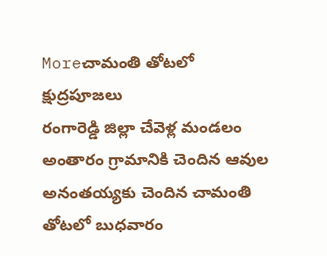Moreచామంతి తోటలో క్షుద్రపూజలు
రంగారెడ్డి జిల్లా చేవెళ్ల మండలం అంతారం గ్రామానికి చెందిన ఆవుల అనంతయ్యకు చెందిన చామంతి తోటలో బుధవారం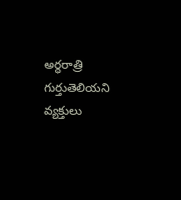అర్ధరాత్రి గుర్తుతెలియని వ్యక్తులు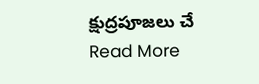క్షుద్రపూజలు చే
Read More